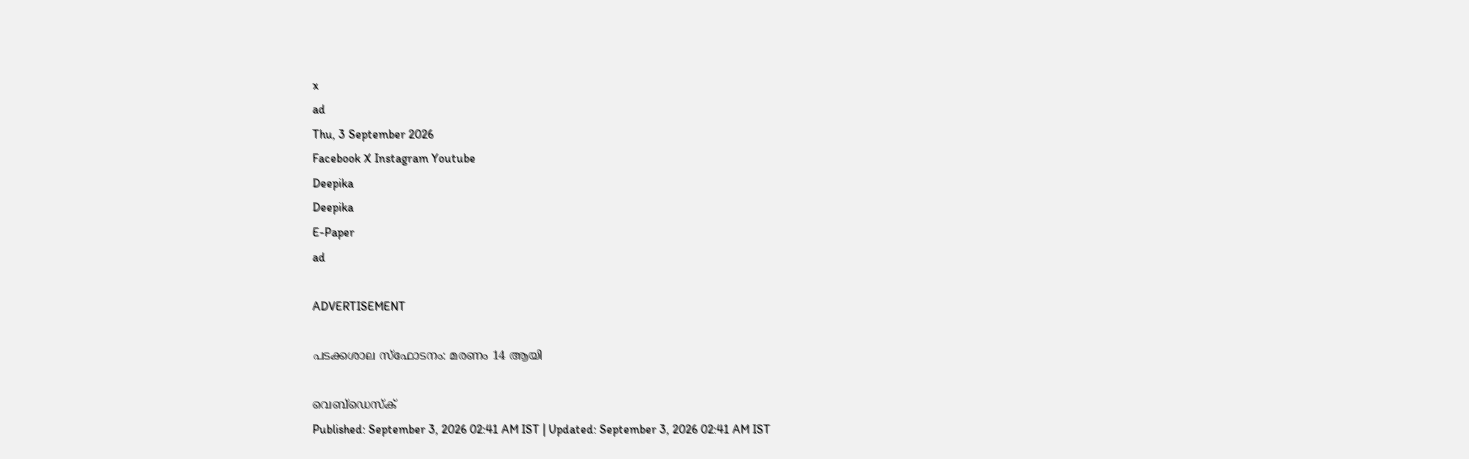x
ad
Thu, 3 September 2026
Facebook X Instagram Youtube
Deepika
Deepika
E-Paper
ad

ADVERTISEMENT

പടക്കശാല സ്‌ഫോടനം: മരണം 14 ആയി

വെബ്ഡെസ്ക്
Published: September 3, 2026 02:41 AM IST | Updated: September 3, 2026 02:41 AM IST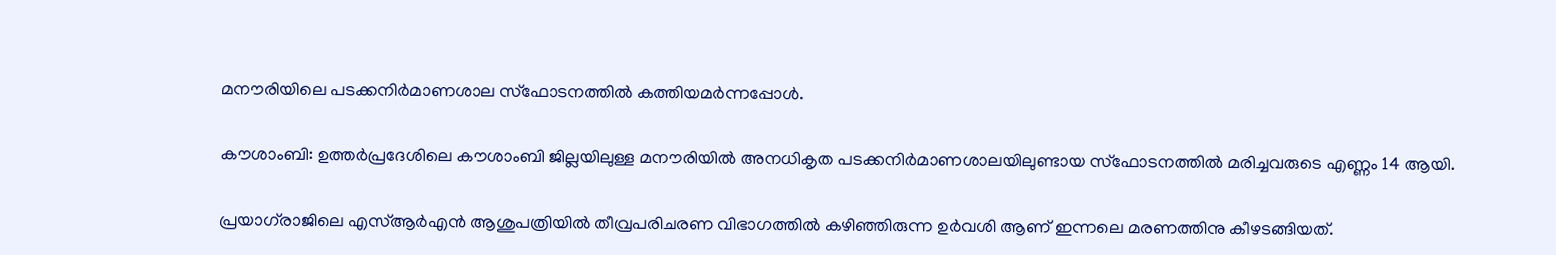മനൗരിയിലെ പടക്കനിർമാണശാല സ്ഫോടനത്തിൽ കത്തിയമർന്നപ്പോൾ.

കൗശാംബി: ഉത്തര്‍പ്രദേശിലെ കൗശാംബി ജില്ലയിലുള്ള മനൗരിയില്‍ അനധികൃത പടക്കനിര്‍മാണശാലയിലുണ്ടായ സ്ഫോടനത്തിൽ മരിച്ചവരുടെ എണ്ണം 14 ആയി.

പ്രയാഗ്‌രാജിലെ എസ്ആര്‍എന്‍ ആശുപത്രിയില്‍ തീവ്രപരിചരണ വിഭാഗത്തില്‍ കഴിഞ്ഞിരുന്ന ഉര്‍വശി ആണ് ഇന്നലെ മരണത്തിനു കീഴടങ്ങിയത്.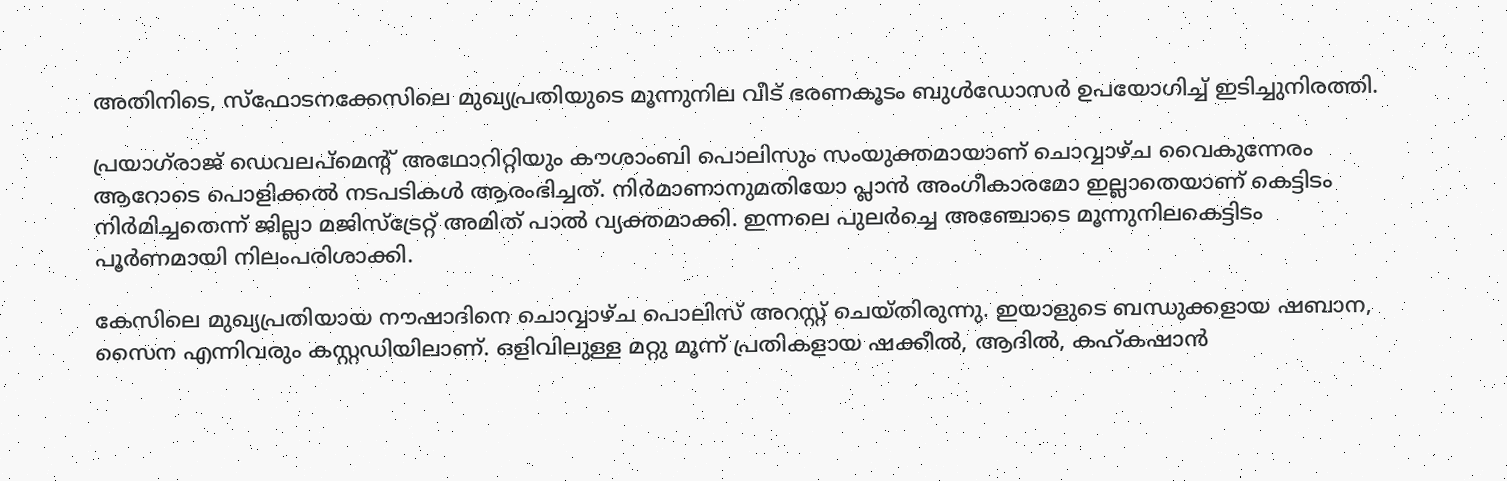അതിനിടെ, സ്‌ഫോടനക്കേസിലെ മുഖ്യപ്രതിയുടെ മൂന്നുനില വീട് ഭരണകൂടം ബുള്‍ഡോസര്‍ ഉപയോഗിച്ച് ഇടിച്ചുനിരത്തി.

പ്രയാഗ്‌രാജ് ഡെവലപ്മെന്‍റ് അഥോറിറ്റിയും കൗശാംബി പൊലിസും സംയുക്തമായാണ് ചൊവ്വാഴ്ച വൈകുന്നേരം ആറോടെ പൊളിക്കല്‍ നടപടികള്‍ ആരംഭിച്ചത്. നിര്‍മാണാനുമതിയോ പ്ലാന്‍ അംഗീകാരമോ ഇല്ലാതെയാണ് കെട്ടിടം നിര്‍മിച്ചതെന്ന് ജില്ലാ മജിസ്ട്രേറ്റ് അമിത് പാല്‍ വ്യക്തമാക്കി. ഇന്നലെ പുലര്‍ച്ചെ അഞ്ചോടെ മൂന്നുനിലകെട്ടിടം പൂര്‍ണമായി നിലംപരിശാക്കി.

കേസിലെ മുഖ്യപ്രതിയായ നൗഷാദിനെ ചൊവ്വാഴ്ച പൊലിസ് അറസ്റ്റ് ചെയ്തിരുന്നു. ഇയാളുടെ ബന്ധുക്കളായ ഷബാന, സൈന എന്നിവരും കസ്റ്റഡിയിലാണ്. ഒളിവിലുള്ള മറ്റു മൂന്ന് പ്രതികളായ ഷക്കീല്‍, ആദില്‍, കഹ്കഷാന്‍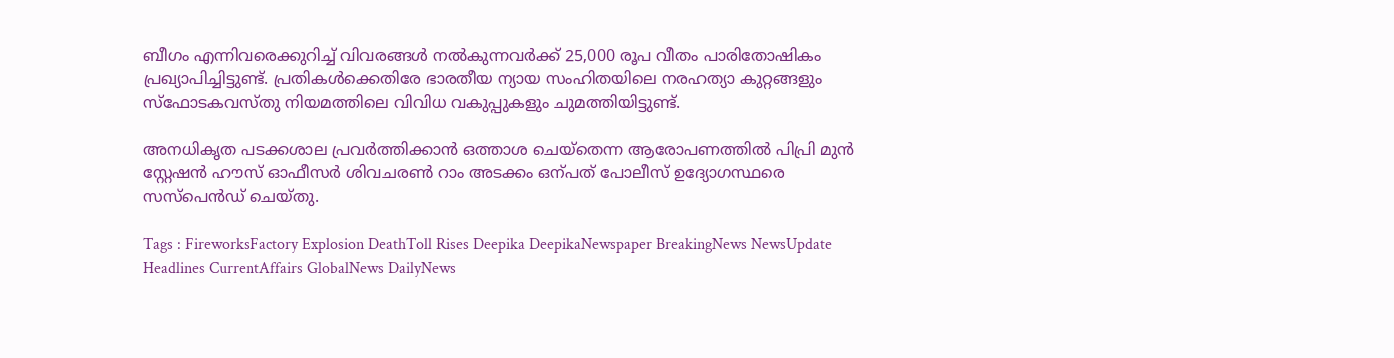ബീഗം എന്നിവരെക്കുറിച്ച് വിവരങ്ങള്‍ നല്‍കുന്നവര്‍ക്ക് 25,000 രൂപ വീതം പാരിതോഷികം പ്രഖ്യാപിച്ചിട്ടുണ്ട്. പ്രതികള്‍ക്കെതിരേ ഭാരതീയ ന്യായ സംഹിതയിലെ നരഹത്യാ കുറ്റങ്ങളും സ്‌ഫോടകവസ്തു നിയമത്തിലെ വിവിധ വകുപ്പുകളും ചുമത്തിയിട്ടുണ്ട്.

അനധികൃത പടക്കശാല പ്രവര്‍ത്തിക്കാന്‍ ഒത്താശ ചെയ്‌തെന്ന ആരോപണത്തില്‍ പിപ്രി മുന്‍ സ്റ്റേഷന്‍ ഹൗസ് ഓഫീസര്‍ ശിവചരണ്‍ റാം അടക്കം ഒന്പത് പോലീസ് ഉദ്യോഗസ്ഥരെ സസ്പെന്‍ഡ് ചെയ്തു.

Tags : FireworksFactory Explosion DeathToll Rises Deepika DeepikaNewspaper BreakingNews NewsUpdate Headlines CurrentAffairs GlobalNews DailyNews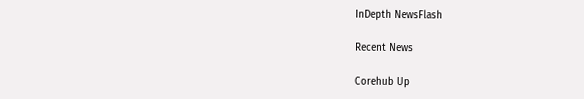InDepth NewsFlash

Recent News

Corehub Up